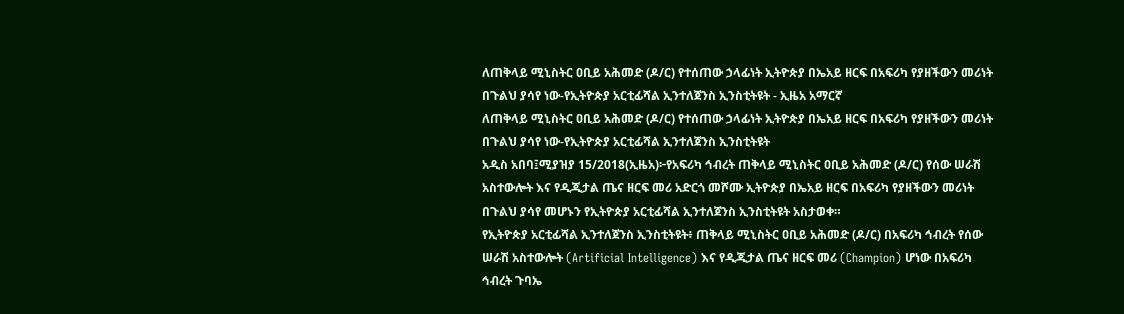ለጠቅላይ ሚኒስትር ዐቢይ አሕመድ (ዶ/ር) የተሰጠው ኃላፊነት ኢትዮጵያ በኤአይ ዘርፍ በአፍሪካ የያዘችውን መሪነት በጉልህ ያሳየ ነው-የኢትዮጵያ አርቲፊሻል ኢንተለጀንስ ኢንስቲትዩት - ኢዜአ አማርኛ
ለጠቅላይ ሚኒስትር ዐቢይ አሕመድ (ዶ/ር) የተሰጠው ኃላፊነት ኢትዮጵያ በኤአይ ዘርፍ በአፍሪካ የያዘችውን መሪነት በጉልህ ያሳየ ነው-የኢትዮጵያ አርቲፊሻል ኢንተለጀንስ ኢንስቲትዩት
አዲስ አበባ፤ሚያዝያ 15/2018(ኢዜአ)፦የአፍሪካ ኅብረት ጠቅላይ ሚኒስትር ዐቢይ አሕመድ (ዶ/ር) የሰው ሠራሽ አስተውሎት እና የዲጂታል ጤና ዘርፍ መሪ አድርጎ መሾሙ ኢትዮጵያ በኤአይ ዘርፍ በአፍሪካ የያዘችውን መሪነት በጉልህ ያሳየ መሆኑን የኢትዮጵያ አርቲፊሻል ኢንተለጀንስ ኢንስቲትዩት አስታወቀ።
የኢትዮጵያ አርቲፊሻል ኢንተለጀንስ ኢንስቲትዩት፥ ጠቅላይ ሚኒስትር ዐቢይ አሕመድ (ዶ/ር) በአፍሪካ ኅብረት የሰው ሠራሽ አስተውሎት (Artificial Intelligence) እና የዲጂታል ጤና ዘርፍ መሪ (Champion) ሆነው በአፍሪካ ኅብረት ጉባኤ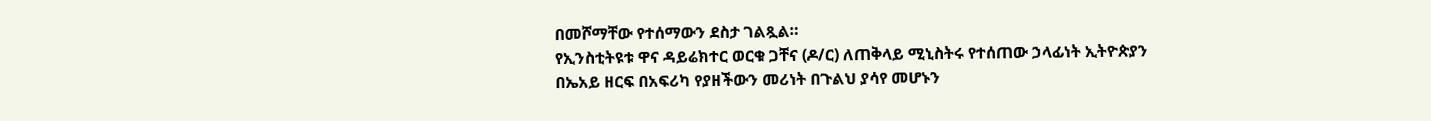በመሾማቸው የተሰማውን ደስታ ገልጿል።
የኢንስቲትዩቱ ዋና ዳይሬክተር ወርቁ ጋቸና (ዶ/ር) ለጠቅላይ ሚኒስትሩ የተሰጠው ኃላፊነት ኢትዮጵያን በኤአይ ዘርፍ በአፍሪካ የያዘችውን መሪነት በጉልህ ያሳየ መሆኑን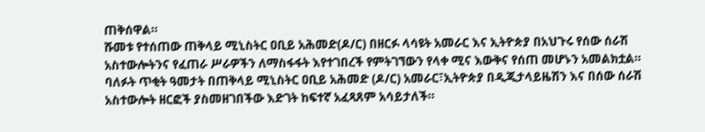ጠቅሰዋል።
ሹመቱ የተሰጠው ጠቅላይ ሚኒስትር ዐቢይ አሕመድ(ዶ/ር) በዘርፉ ላሳዩት አመራር እና ኢትዮጵያ በአህጉሩ የሰው ሰራሽ አስተውሎትንና የፈጠራ ሥራዎችን ለማስፋፋት እየተገበረች የምትገኘውን የላቀ ሚና እውቅና የሰጠ መሆኑን አመልክቷል።
ባለፉት ጥቂት ዓመታት በጠቅላይ ሚኒስትር ዐቢይ አሕመድ (ዶ/ር) አመራር፣ኢትዮጵያ በዲጂታላይዜሽን እና በሰው ሰራሽ አስተውሎት ዘርፎች ያስመዘገበችው እድገት ከፍተኛ አፈጻጸም አሳይታለች።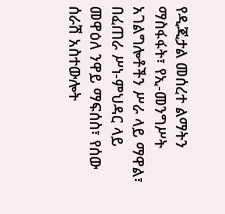የዲጂታል መሰረተ ልማትን ማስፋፋት፣ የኢ-መንግሥት አገልግሎቶችን ሥራ ላይ ማዋል፣ በፈጠራ ሥነ-ምህዳር ላይ መዋዕለ ንዋይ ማፍሰስ፣ የሰው ሰራሽ አስተውሎት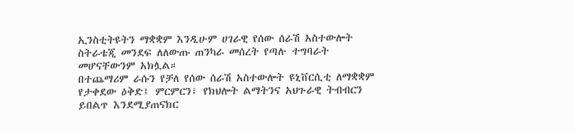ኢንስቲትዩትን ማቋቋም እንዲሁም ሀገራዊ የሰው ሰራሽ አስተውሎት ስትራቴጂ መንደፍ ለለውጡ ጠንካራ መሰረት የጣሉ ተግባራት መሆናቸውንም አክሏል።
በተጨማሪም ራሱን የቻለ የሰው ሰራሽ አስተውሎት ዩኒቨርሲቲ ለማቋቋም የታቀደው ዕቅድ፤ ምርምርን፣ የክህሎት ልማትንና አህጉራዊ ትብብርን ይበልጥ እንደሚያጠናክር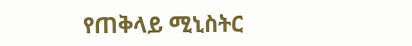የጠቅላይ ሚኒስትር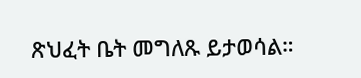ጽህፈት ቤት መግለጹ ይታወሳል።